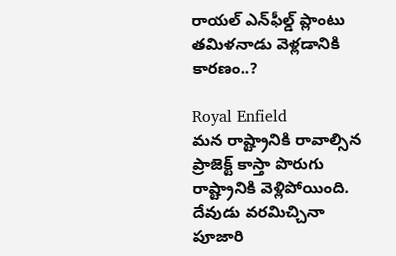రాయల్ ఎన్‌ఫీల్డ్ ప్లాంటు తమిళనాడు వెళ్లడానికి కారణం..?

Royal Enfield
మన రాష్ట్రానికి రావాల్సిన ప్రాజెక్ట్ కాస్తా పొరుగు రాష్ట్రానికి వెళ్లిపోయింది. దేవుడు వరమిచ్చినా పూజారి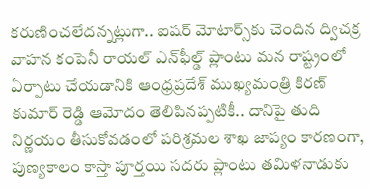కరుణించలేదన్నట్లుగా.. ఐషర్ మోటార్స్‌కు చెందిన ద్విచక్ర వాహన కంపెనీ రాయల్ ఎన్‌ఫీల్డ్ ప్లాంటు మన రాష్ట్రంలో ఏర్పాటు చేయడానికి ఆంధ్రప్రదేశ్ ముఖ్యమంత్రి కిరణ్ కుమార్ రెడ్డి ఆమోదం తెలిపినప్పటికీ.. దానిపై తుది నిర్ణయం తీసుకోవడంలో పరిశ్రమల శాఖ జాప్యం కారణంగా, పుణ్యకాలం కాస్తా పూర్తయి సదరు ప్లాంటు తమిళనాడుకు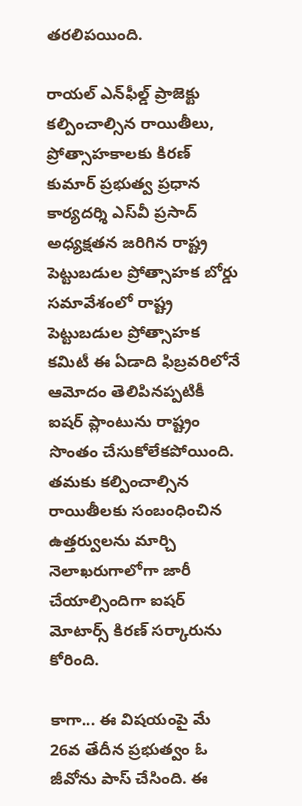తరలిపయింది.

రాయల్ ఎన్‌ఫీల్డ్ ప్రాజెక్టు కల్పించాల్సిన రాయితీలు, ప్రోత్సాహకాలకు కిరణ్ కుమార్ ప్రభుత్వ ప్రధాన కార్యదర్శి ఎస్‌వీ ప్రసాద్ అధ్యక్షతన జరిగిన రాష్ట్ర పెట్టుబడుల ప్రోత్సాహక బోర్డు సమావేశంలో రాష్ట్ర పెట్టుబడుల ప్రోత్సాహక కమిటీ ఈ ఏడాది ఫిబ్రవరిలోనే ఆమోదం తెలిపినప్పటికీ ఐషర్ ప్లాంటును రాష్ట్రం సొంతం చేసుకోలేకపోయింది. తమకు కల్పించాల్సిన రాయితీలకు సంబంధించిన ఉత్తర్వులను మార్చి నెలాఖరుగాలోగా జారీ చేయాల్సిందిగా ఐషర్ మోటార్స్ కిరణ్ సర్కారును కోరింది.

కాగా... ఈ విషయంపై మే 26వ తేదీన ప్రభుత్వం ఓ జీవోను పాస్ చేసింది. ఈ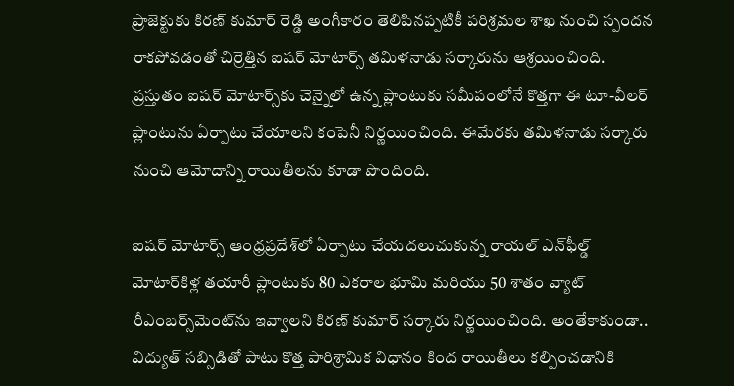ప్రాజెక్టుకు కిరణ్ కుమార్ రెడ్డి అంగీకారం తెలిపినప్పటికీ పరిశ్రమల శాఖ నుంచి స్పందన రాకపోవడంతో చిర్రెత్తిన ఐషర్ మోటార్స్ తమిళనాడు సర్కారును ఆశ్రయించింది. ప్రస్తుతం ఐషర్ మోటార్స్‌కు చెన్నైలో ఉన్న ప్లాంటుకు సమీపంలోనే కొత్తగా ఈ టూ-వీలర్ ప్లాంటును ఏర్పాటు చేయాలని కంపెనీ నిర్ణయించింది. ఈమేరకు తమిళనాడు సర్కారు నుంచి ఆమోదాన్ని రాయితీలను కూడా పొందింది.

ఐషర్ మోటార్స్ ఆంధ్రప్రదేశ్‌లో ఏర్పాటు చేయదలుచుకున్న రాయల్ ఎన్‌ఫీల్డ్ మోటార్‌కిళ్ల తయారీ ప్లాంటుకు 80 ఎకరాల భూమి మరియు 50 శాతం వ్యాట్ రీఎంబర్స్‌మెంట్‌ను ఇవ్వాలని కిరణ్ కుమార్ సర్కారు నిర్ణయించింది. అంతేకాకుండా.. విద్యుత్ సబ్సిడితో పాటు కొత్త పారిశ్రామిక విధానం కింద రాయితీలు కల్పించడానికి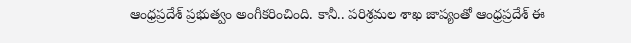ఆంధ్రప్రదేశ్ ప్రభుత్వం అంగీకరించింది. కానీ.. పరిశ్రమల శాఖ జాప్యంతో ఆంధ్రప్రదేశ్ ఈ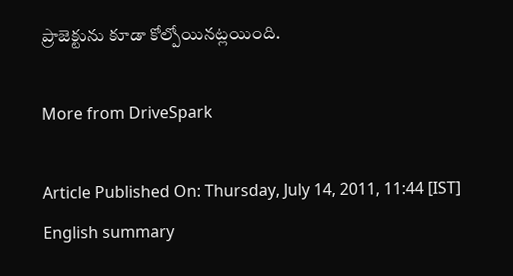ప్రాజెక్టును కూడా కోల్పోయినట్లయింది.

More from DriveSpark

Article Published On: Thursday, July 14, 2011, 11:44 [IST]
English summary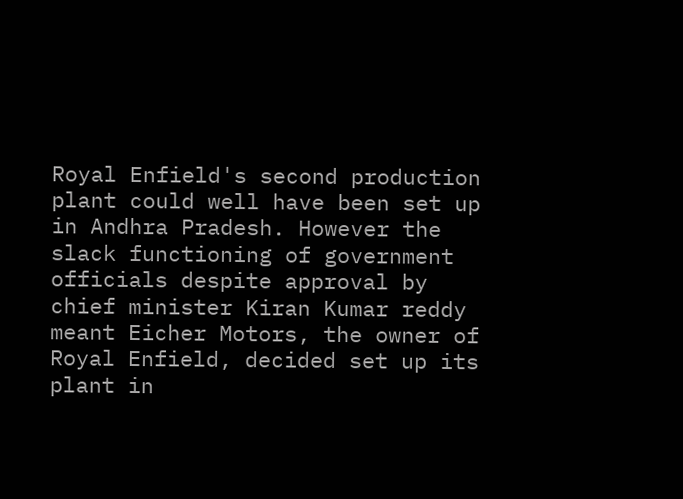Royal Enfield's second production plant could well have been set up in Andhra Pradesh. However the slack functioning of government officials despite approval by chief minister Kiran Kumar reddy meant Eicher Motors, the owner of Royal Enfield, decided set up its plant in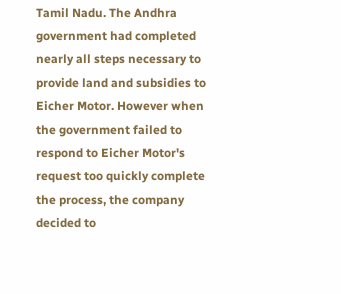Tamil Nadu. The Andhra government had completed nearly all steps necessary to provide land and subsidies to Eicher Motor. However when the government failed to respond to Eicher Motor's request too quickly complete the process, the company decided to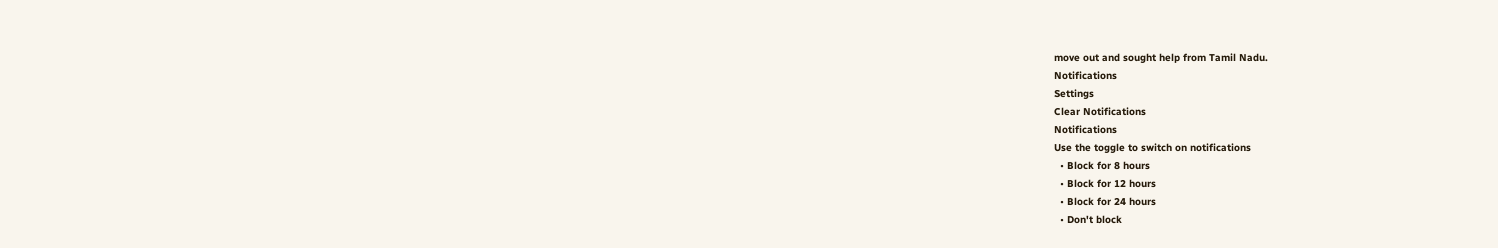move out and sought help from Tamil Nadu.
Notifications
Settings
Clear Notifications
Notifications
Use the toggle to switch on notifications
  • Block for 8 hours
  • Block for 12 hours
  • Block for 24 hours
  • Don't block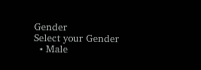Gender
Select your Gender
  • Male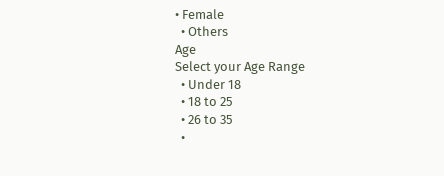• Female
  • Others
Age
Select your Age Range
  • Under 18
  • 18 to 25
  • 26 to 35
  •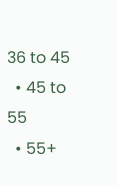36 to 45
  • 45 to 55
  • 55+